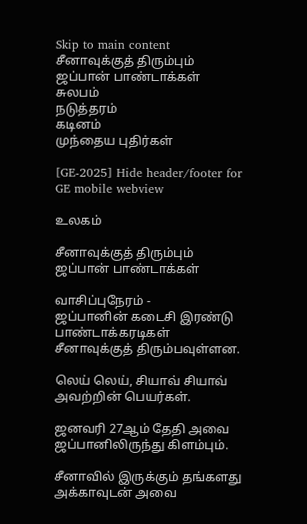Skip to main content
சீனாவுக்குத் திரும்பும் ஜப்பான் பாண்டாக்கள்
சுலபம்
நடுத்தரம்
கடினம்
முந்தைய புதிர்கள்

[GE-2025] Hide header/footer for GE mobile webview

உலகம்

சீனாவுக்குத் திரும்பும் ஜப்பான் பாண்டாக்கள்

வாசிப்புநேரம் -
ஜப்பானின் கடைசி இரண்டு பாண்டாக்கரடிகள் சீனாவுக்குத் திரும்பவுள்ளன.

லெய் லெய், சியாவ் சியாவ் அவற்றின் பெயர்கள்.

ஜனவரி 27ஆம் தேதி அவை ஜப்பானிலிருந்து கிளம்பும்.

சீனாவில் இருக்கும் தங்களது அக்காவுடன் அவை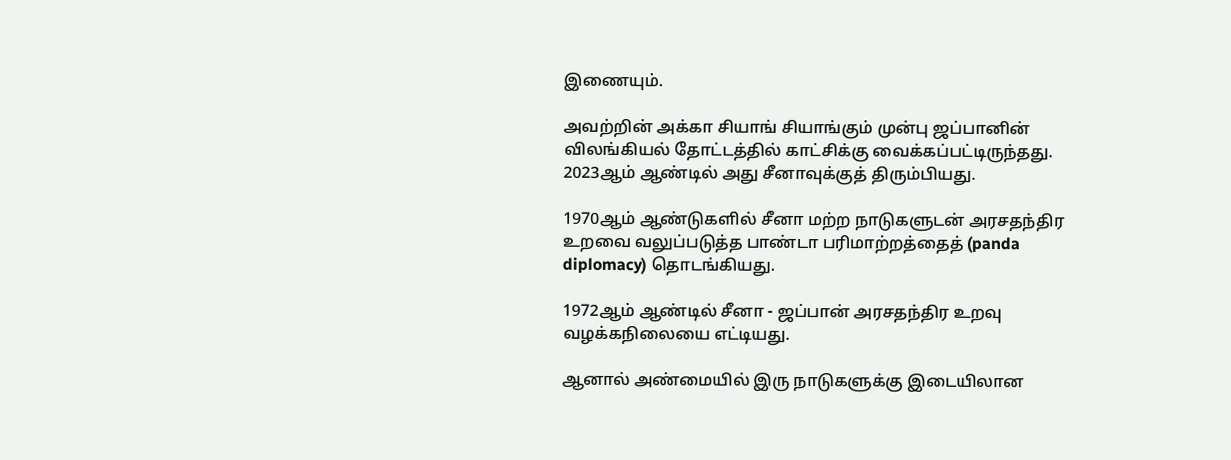இணையும்.

அவற்றின் அக்கா சியாங் சியாங்கும் முன்பு ஜப்பானின் விலங்கியல் தோட்டத்தில் காட்சிக்கு வைக்கப்பட்டிருந்தது. 2023ஆம் ஆண்டில் அது சீனாவுக்குத் திரும்பியது.

1970ஆம் ஆண்டுகளில் சீனா மற்ற நாடுகளுடன் அரசதந்திர உறவை வலுப்படுத்த பாண்டா பரிமாற்றத்தைத் (panda diplomacy) தொடங்கியது.

1972ஆம் ஆண்டில் சீனா - ஜப்பான் அரசதந்திர உறவு வழக்கநிலையை எட்டியது.

ஆனால் அண்மையில் இரு நாடுகளுக்கு இடையிலான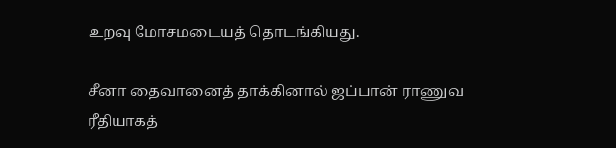உறவு மோசமடையத் தொடங்கியது.

சீனா தைவானைத் தாக்கினால் ஜப்பான் ராணுவ ரீதியாகத்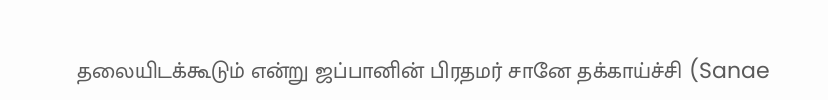தலையிடக்கூடும் என்று ஜப்பானின் பிரதமர் சானே தக்காய்ச்சி (Sanae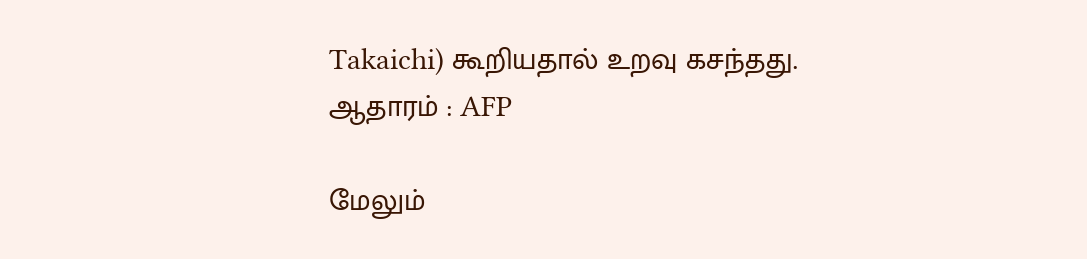Takaichi) கூறியதால் உறவு கசந்தது.
ஆதாரம் : AFP

மேலும்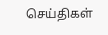செய்திகள்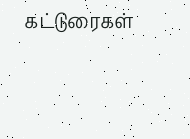கட்டுரைகள்